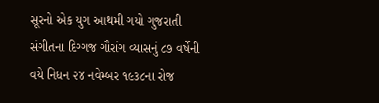સૂરનો એક યુગ આથમી ગયો ગુજરાતી સંગીતના દિગ્ગજ ગૌરાંગ વ્યાસનું ૮૭ વર્ષેની વયે નિધન ૨૪ નવેમ્બર ૧૯૩૮ના રોજ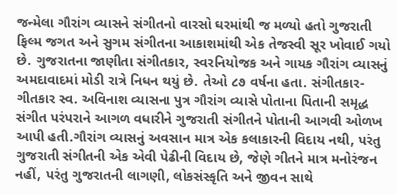જન્મેલા ગૌરાંગ વ્યાસને સંગીતનો વારસો ઘરમાંથી જ મળ્યો હતો ગુજરાતી ફિલ્મ જગત અને સુગમ સંગીતના આકાશમાંથી એક તેજસ્વી સૂર ખોવાઈ ગયો છે. ગુજરાતના જાણીતા સંગીતકાર, સ્વરનિયોજક અને ગાયક ગૌરાંગ વ્યાસનું અમદાવાદમાં મોડી રાત્રે નિધન થયું છે. તેઓ ૮૭ વર્ષના હતા. સંગીતકાર-ગીતકાર સ્વ. અવિનાશ વ્યાસના પુત્ર ગૌરાંગ વ્યાસે પોતાના પિતાની સમૃદ્ધ સંગીત પરંપરાને આગળ વધારીને ગુજરાતી સંગીતને પોતાની આગવી ઓળખ આપી હતી.ગૌરાંગ વ્યાસનું અવસાન માત્ર એક કલાકારની વિદાય નથી, પરંતુ ગુજરાતી સંગીતની એક એવી પેઢીની વિદાય છે, જેણે ગીતને માત્ર મનોરંજન નહીં, પરંતુ ગુજરાતની લાગણી, લોકસંસ્કૃતિ અને જીવન સાથે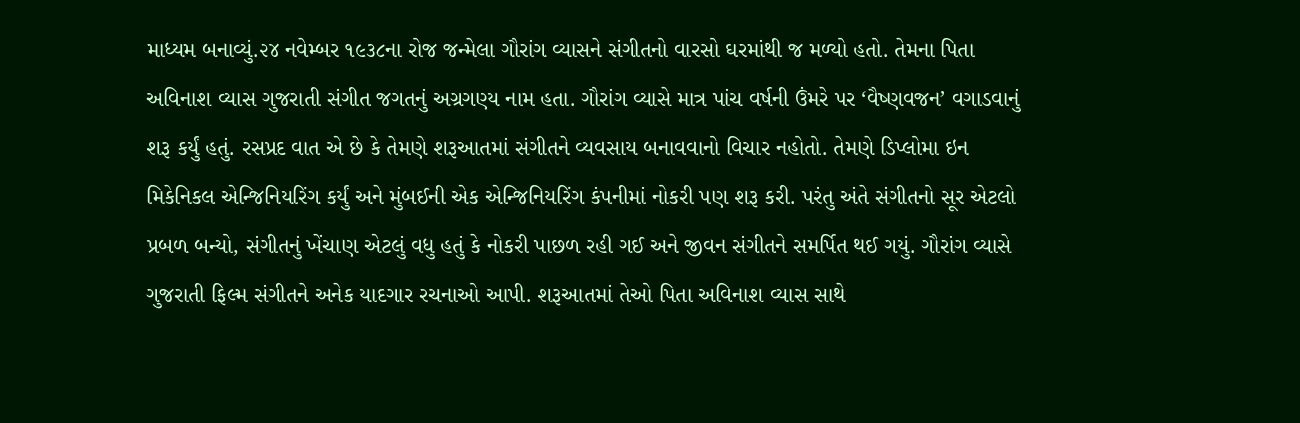માધ્યમ બનાવ્યું.૨૪ નવેમ્બર ૧૯૩૮ના રોજ જન્મેલા ગૌરાંગ વ્યાસને સંગીતનો વારસો ઘરમાંથી જ મળ્યો હતો. તેમના પિતા અવિનાશ વ્યાસ ગુજરાતી સંગીત જગતનું અગ્રગણ્ય નામ હતા. ગૌરાંગ વ્યાસે માત્ર પાંચ વર્ષની ઉંમરે પર ‘વૈષ્ણવજન’ વગાડવાનું શરૂ કર્યું હતું. રસપ્રદ વાત એ છે કે તેમણે શરૂઆતમાં સંગીતને વ્યવસાય બનાવવાનો વિચાર નહોતો. તેમણે ડિપ્લોમા ઇન મિકેનિકલ એન્જિનિયરિંગ કર્યું અને મુંબઈની એક એન્જિનિયરિંગ કંપનીમાં નોકરી પણ શરૂ કરી. પરંતુ અંતે સંગીતનો સૂર એટલો પ્રબળ બન્યો, સંગીતનું ખેંચાણ એટલું વધુ હતું કે નોકરી પાછળ રહી ગઈ અને જીવન સંગીતને સમર્પિત થઈ ગયું. ગૌરાંગ વ્યાસે ગુજરાતી ફિલ્મ સંગીતને અનેક યાદગાર રચનાઓ આપી. શરૂઆતમાં તેઓ પિતા અવિનાશ વ્યાસ સાથે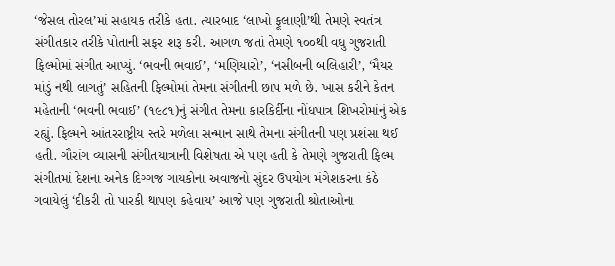‘જેસલ તોરલ’માં સહાયક તરીકે હતા. ત્યારબાદ ‘લાખો ફૂલાણી’થી તેમણે સ્વતંત્ર સંગીતકાર તરીકે પોતાની સફર શરૂ કરી. આગળ જતાં તેમણે ૧૦૦થી વધુ ગુજરાતી ફિલ્મોમાં સંગીત આપ્યું. ‘ભવની ભવાઈ’, ‘મણિયારો’, ‘નસીબની બલિહારી’, ‘મૈયર માંડું નથી લાગતું’ સહિતની ફિલ્મોમાં તેમના સંગીતની છાપ મળે છે. ખાસ કરીને કેતન મહેતાની ‘ભવની ભવાઈ’ (૧૯૮૧)નું સંગીત તેમના કારકિર્દીના નોંધપાત્ર શિખરોમાંનું એક રહ્યું. ફિલ્મને આંતરરાષ્ટ્રીય સ્તરે મળેલા સન્માન સાથે તેમના સંગીતની પણ પ્રશંસા થઈ હતી. ગૌરાંગ વ્યાસની સંગીતયાત્રાની વિશેષતા એ પણ હતી કે તેમણે ગુજરાતી ફિલ્મ સંગીતમાં દેશના અનેક દિગ્ગજ ગાયકોના અવાજનો સુંદર ઉપયોગ મંગેશકરના કંઠે ગવાયેલું ‘દીકરી તો પારકી થાપણ કહેવાય’ આજે પણ ગુજરાતી શ્રોતાઓના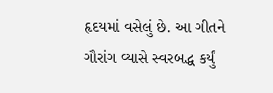હૃદયમાં વસેલું છે. આ ગીતને ગૌરાંગ વ્યાસે સ્વરબદ્ધ કર્યું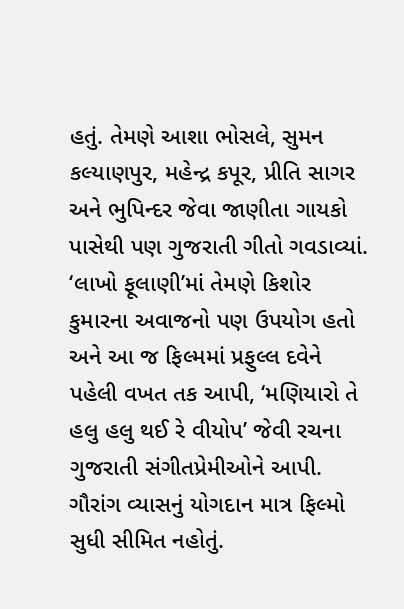હતું. તેમણે આશા ભોસલે, સુમન કલ્યાણપુર, મહેન્દ્ર કપૂર, પ્રીતિ સાગર અને ભુપિન્દર જેવા જાણીતા ગાયકો પાસેથી પણ ગુજરાતી ગીતો ગવડાવ્યાં. ‘લાખો ફૂલાણી’માં તેમણે કિશોર કુમારના અવાજનો પણ ઉપયોગ હતો અને આ જ ફિલ્મમાં પ્રફુલ્લ દવેને પહેલી વખત તક આપી, ‘મણિયારો તે હલુ હલુ થઈ રે વીયોપ’ જેવી રચના ગુજરાતી સંગીતપ્રેમીઓને આપી. ગૌરાંગ વ્યાસનું યોગદાન માત્ર ફિલ્મો સુધી સીમિત નહોતું.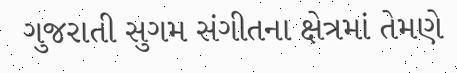ગુજરાતી સુગમ સંગીતના ક્ષેત્રમાં તેમણે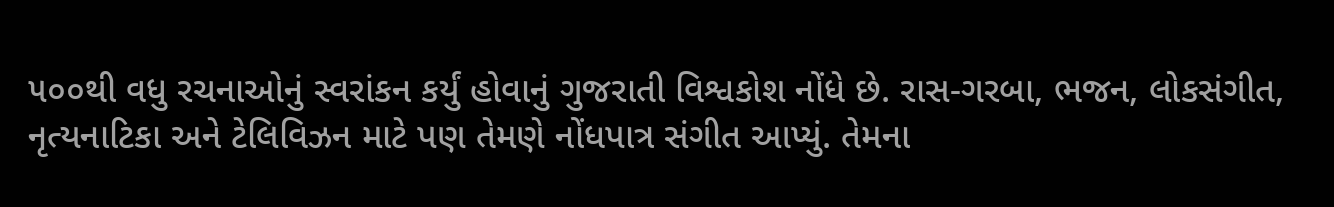૫૦૦થી વધુ રચનાઓનું સ્વરાંકન કર્યું હોવાનું ગુજરાતી વિશ્વકોશ નોંધે છે. રાસ-ગરબા, ભજન, લોકસંગીત, નૃત્યનાટિકા અને ટેલિવિઝન માટે પણ તેમણે નોંધપાત્ર સંગીત આપ્યું. તેમના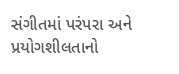સંગીતમાં પરંપરા અને પ્રયોગશીલતાનો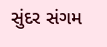સુંદર સંગમ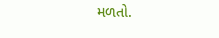મળતો.